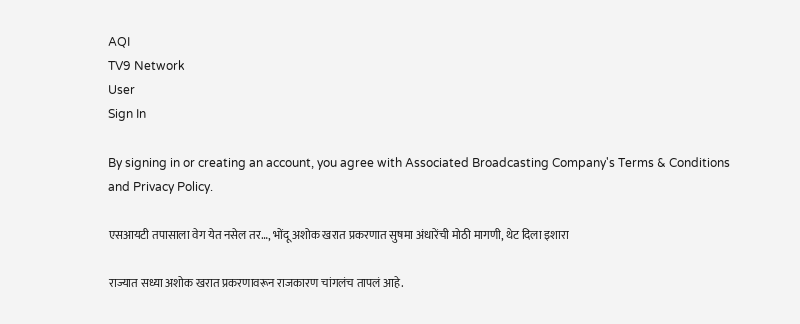AQI
TV9 Network
User
Sign In

By signing in or creating an account, you agree with Associated Broadcasting Company's Terms & Conditions and Privacy Policy.

एसआयटी तपासाला वेग येत नसेल तर…, भोंदू अशोक खरात प्रकरणात सुषमा अंधारेंची मोठी मागणी, थेट दिला इशारा

राज्यात सध्या अशोक खरात प्रकरणावरून राजकारण चांगलंच तापलं आहे.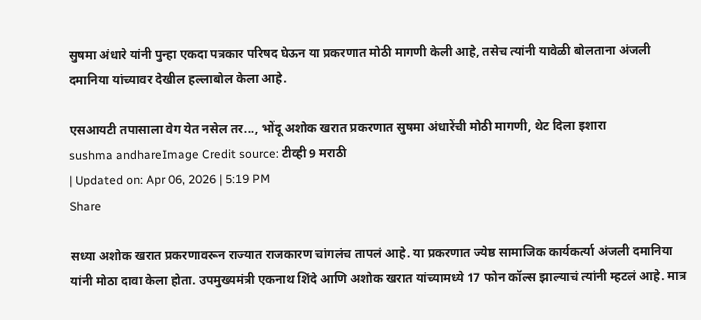सुषमा अंधारे यांनी पुन्हा एकदा पत्रकार परिषद घेऊन या प्रकरणात मोठी मागणी केली आहे, तसेच त्यांनी यावेळी बोलताना अंजली दमानिया यांच्यावर देखील हल्लाबोल केला आहे.

एसआयटी तपासाला वेग येत नसेल तर..., भोंदू अशोक खरात प्रकरणात सुषमा अंधारेंची मोठी मागणी, थेट दिला इशारा
sushma andhareImage Credit source: टीव्ही 9 मराठी
| Updated on: Apr 06, 2026 | 5:19 PM
Share

सध्या अशोक खरात प्रकरणावरून राज्यात राजकारण चांगलंच तापलं आहे. या प्रकरणात ज्येष्ठ सामाजिक कार्यकर्त्या अंजली दमानिया यांनी मोठा दावा केला होता. उपमुख्यमंत्री एकनाथ शिंदे आणि अशोक खरात यांच्यामध्ये 17 फोन कॉल्स झाल्याचं त्यांनी म्हटलं आहे. मात्र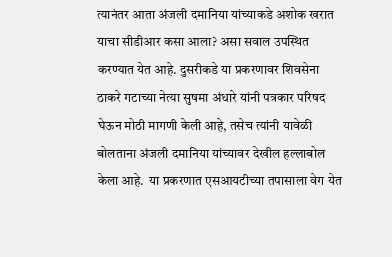त्यानंतर आता अंजली दमानिया यांच्याकडे अशोक खरात याचा सीडीआर कसा आला? असा सवाल उपस्थित करण्यात येत आहे. दुसरीकडे या प्रकरणावर शिवसेना ठाकरे गटाच्या नेत्या सुषमा अंधारे यांनी पत्रकार परिषद घेऊन मोठी मागणी केली आहे, तसेच त्यांनी यावेळी बोलताना अंजली दमानिया यांच्यावर देखील हल्लाबोल केला आहे.  या प्रकरणात एसआयटीच्या तपासाला वेग येत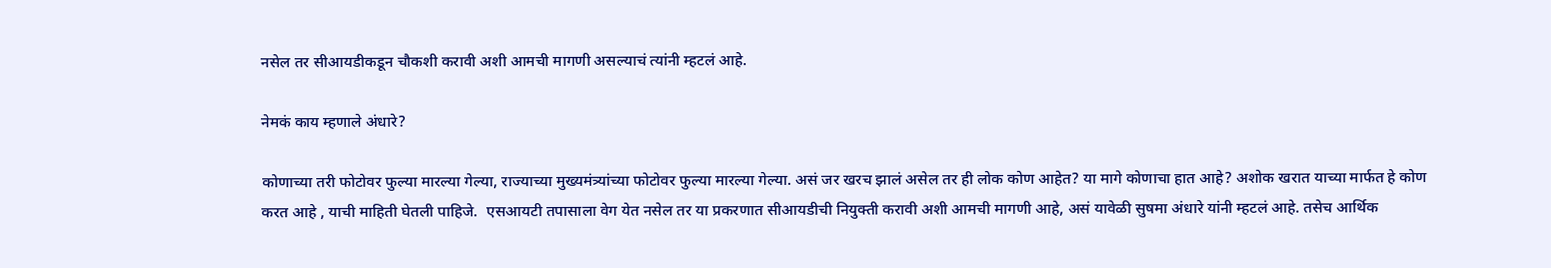नसेल तर सीआयडीकडून चौकशी करावी अशी आमची मागणी असल्याचं त्यांनी म्हटलं आहे.

नेमकं काय म्हणाले अंधारे?

कोणाच्या तरी फोटोवर फुल्या मारल्या गेल्या, राज्याच्या मुख्यमंत्र्यांच्या फोटोवर फुल्या मारल्या गेल्या. असं जर खरच झालं असेल तर ही लोक कोण आहेत? या मागे कोणाचा हात आहे? अशोक खरात याच्या मार्फत हे कोण करत आहे , याची माहिती घेतली पाहिजे.  एसआयटी तपासाला वेग येत नसेल तर या प्रकरणात सीआयडीची नियुक्ती करावी अशी आमची मागणी आहे, असं यावेळी सुषमा अंधारे यांनी म्हटलं आहे. तसेच आर्थिक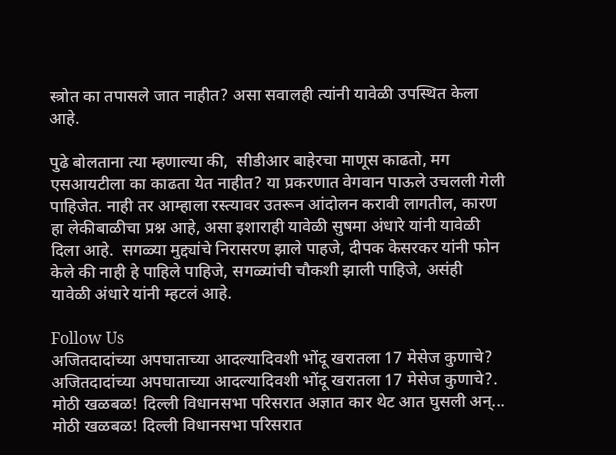स्त्रोत का तपासले जात नाहीत? असा सवालही त्यांनी यावेळी उपस्थित केला आहे.

पुढे बोलताना त्या म्हणाल्या की,  सीडीआर बाहेरचा माणूस काढतो, मग एसआयटीला का काढता येत नाहीत? या प्रकरणात वेगवान पाऊले उचलली गेली पाहिजेत. नाही तर आम्हाला रस्त्यावर उतरून आंदोलन करावी लागतील, कारण हा लेकीबाळीचा प्रश्न आहे, असा इशाराही यावेळी सुषमा अंधारे यांनी यावेळी दिला आहे.  सगळ्या मुद्द्यांचे निरासरण झाले पाहजे, दीपक केसरकर यांनी फोन केले की नाही हे पाहिले पाहिजे, सगळ्यांची चौकशी झाली पाहिजे, असंही यावेळी अंधारे यांनी म्हटलं आहे.

Follow Us
अजितदादांच्या अपघाताच्या आदल्यादिवशी भोंदू खरातला 17 मेसेज कुणाचे?
अजितदादांच्या अपघाताच्या आदल्यादिवशी भोंदू खरातला 17 मेसेज कुणाचे?.
मोठी खळबळ! दिल्ली विधानसभा परिसरात अज्ञात कार थेट आत घुसली अन्...
मोठी खळबळ! दिल्ली विधानसभा परिसरात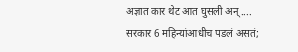अज्ञात कार थेट आत घुसली अन्....
सरकार 6 महिन्यांआधीच पडलं असतं;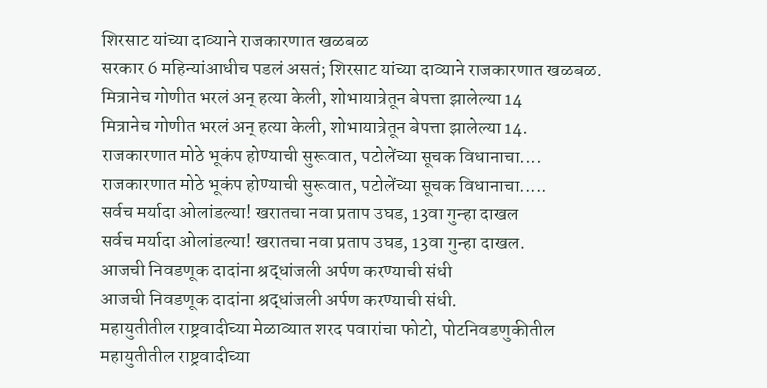शिरसाट यांच्या दाव्याने राजकारणात खळबळ
सरकार 6 महिन्यांआधीच पडलं असतं; शिरसाट यांच्या दाव्याने राजकारणात खळबळ.
मित्रानेच गोणीत भरलं अन् हत्या केली, शोभायात्रेतून बेपत्ता झालेल्या 14
मित्रानेच गोणीत भरलं अन् हत्या केली, शोभायात्रेतून बेपत्ता झालेल्या 14.
राजकारणात मोठे भूकंप होण्याची सुरूवात, पटोलेंच्या सूचक विधानाचा....
राजकारणात मोठे भूकंप होण्याची सुरूवात, पटोलेंच्या सूचक विधानाचा.....
सर्वच मर्यादा ओलांडल्या! खरातचा नवा प्रताप उघड, 13वा गुन्हा दाखल
सर्वच मर्यादा ओलांडल्या! खरातचा नवा प्रताप उघड, 13वा गुन्हा दाखल.
आजची निवडणूक दादांना श्रद्धांजली अर्पण करण्याची संधी
आजची निवडणूक दादांना श्रद्धांजली अर्पण करण्याची संधी.
महायुतीतील राष्ट्रवादीच्या मेळाव्यात शरद पवारांचा फोटो, पोटनिवडणुकीतील
महायुतीतील राष्ट्रवादीच्या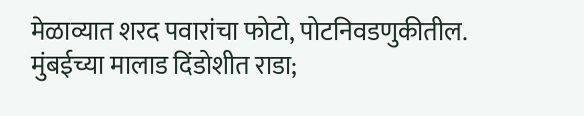मेळाव्यात शरद पवारांचा फोटो, पोटनिवडणुकीतील.
मुंबईच्या मालाड दिंडोशीत राडा;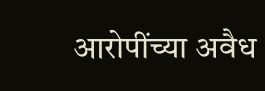आरोपींच्या अवैध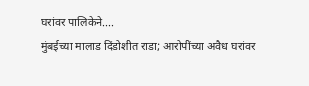घरांवर पालिकेने....
मुंबईच्या मालाड दिंडोशीत राडा; आरोपींच्या अवैध घरांवर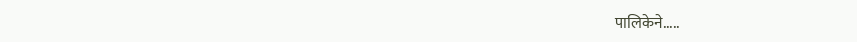पालिकेने.....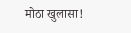मोठा खुलासा!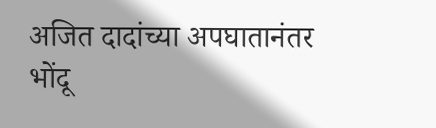अजित दादांच्या अपघातानंतर भोंदू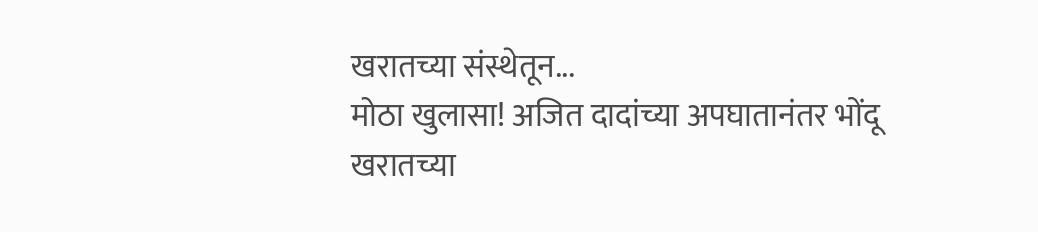खरातच्या संस्थेतून...
मोठा खुलासा! अजित दादांच्या अपघातानंतर भोंदू खरातच्या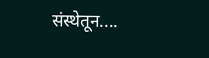संस्थेतून....